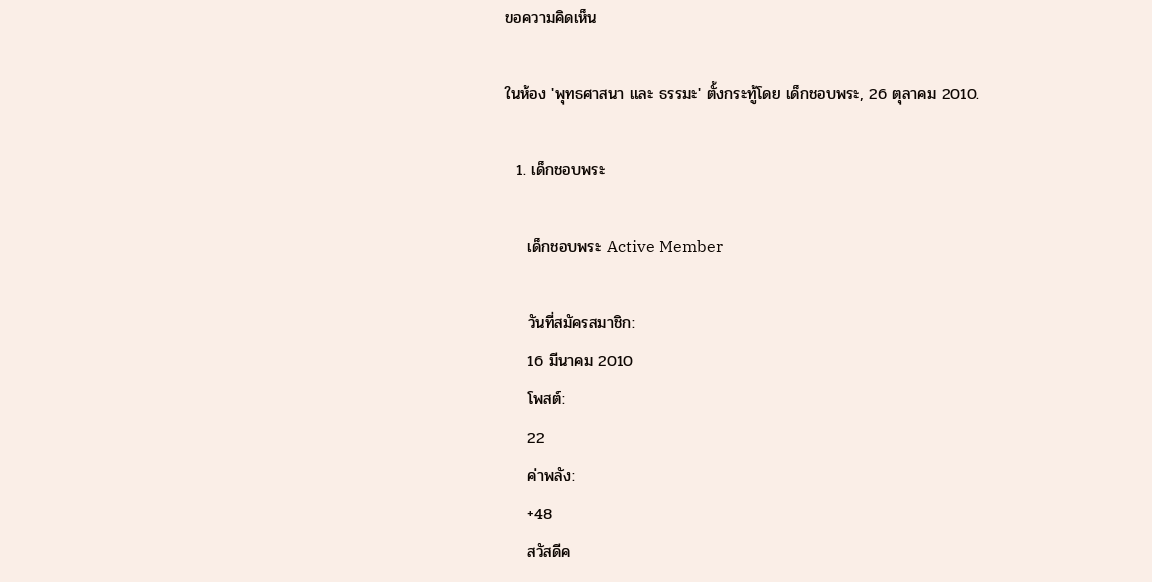ขอความคิดเห็น

ในห้อง 'พุทธศาสนา และ ธรรมะ' ตั้งกระทู้โดย เด็กชอบพระ, 26 ตุลาคม 2010.

  1. เด็กชอบพระ

    เด็กชอบพระ Active Member

    วันที่สมัครสมาชิก:
    16 มีนาคม 2010
    โพสต์:
    22
    ค่าพลัง:
    +48
    สวัสดีค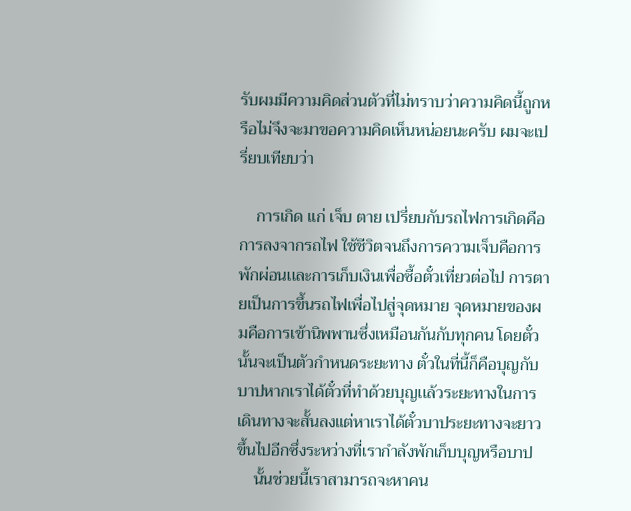รับผมมีความคิดส่วนตัวที่ไม่ทราบว่าความคิดนี้ถูกหรือไม่จึงจะมาขอความคิดเห็นหน่อยนะครับ ผมจะเปรี่ยบเทียบว่า

    การเกิด แก่ เจ็บ ตาย เปรี่ยบกับรถไฟการเกิดคือการลงจากรถไฟ ใช้ชีวิตจนถึงการความเจ็บคือการพักผ่อนเเละการเก็บเงินเพื่อซื้อตั๋วเที่ยวต่อไป การตายเป็นการขึ้นรถไฟเพื่อไปสู่จุดหมาย จุดหมายของผมคือการเข้านิพพานซึ่งเหมือนกันกับทุกคน โดยตั๋วนั้นจะเป็นตัวกำหนดระยะทาง ตั๋วในที่นี้ก็คือบุญกับบาปหากเราได้ตั๋วที่ทำด้วยบุญเเล้วระยะทางในการเดินทางจะสั้นลงแต่หาเราได้ตั๋วบาประยะทางจะยาวขึ้นไปอีกซึ่งระหว่างที่เรากำลังพักเก็บบุญหรือบาป
    นั้นช่วยนี้เราสามารถจะหาคน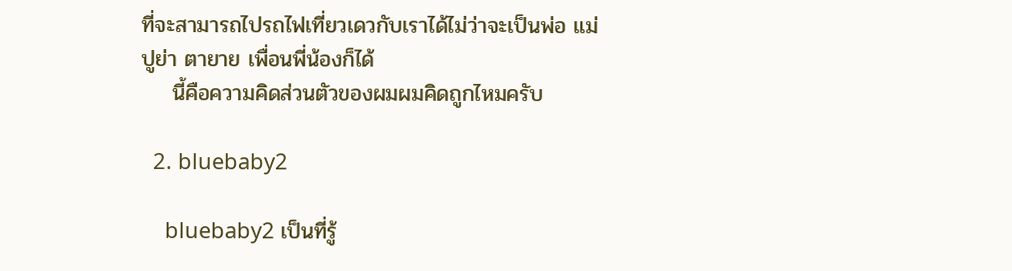ที่จะสามารถไปรถไฟเที่ยวเดวกับเราได้ไม่ว่าจะเป็นพ่อ แม่ ปูย่า ตายาย เพื่อนพี่น้องก็ได้
    นี้คือความคิดส่วนตัวของผมผมคิดถูกไหมครับ

  2. bluebaby2

    bluebaby2 เป็นที่รู้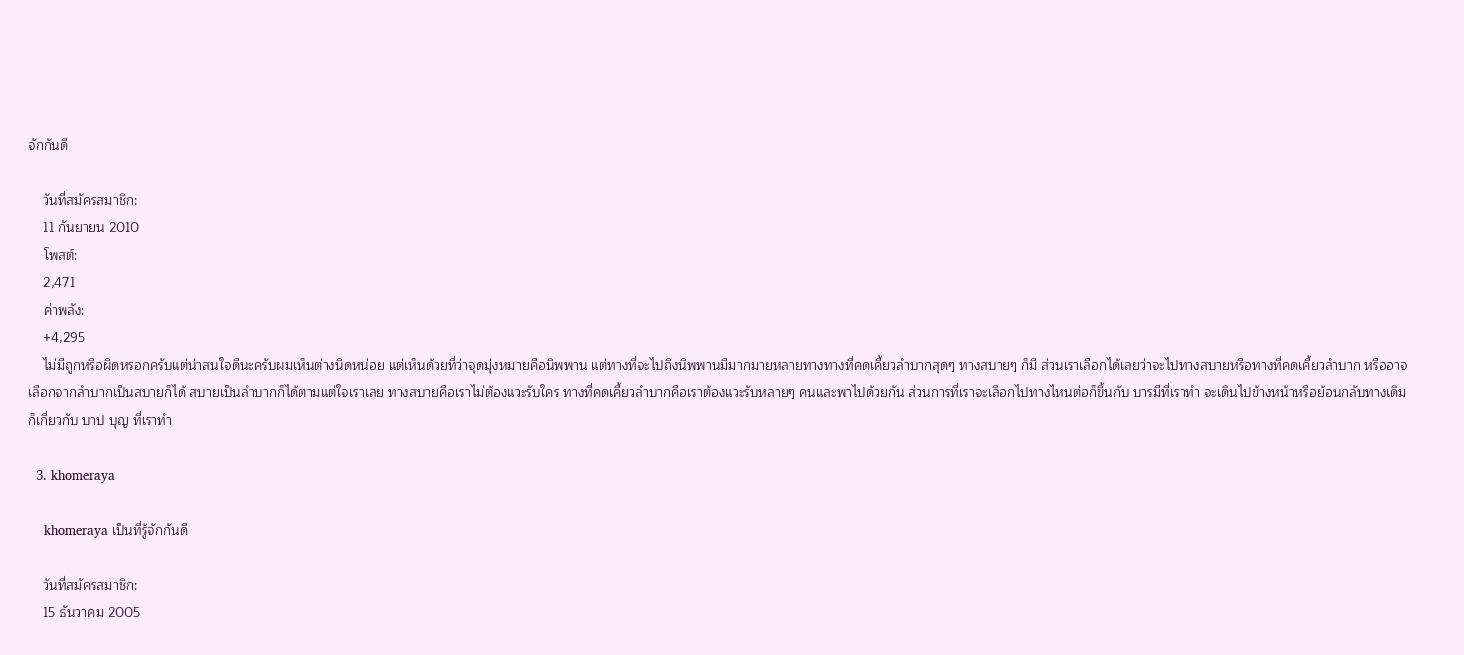จักกันดี

    วันที่สมัครสมาชิก:
    11 กันยายน 2010
    โพสต์:
    2,471
    ค่าพลัง:
    +4,295
    ไม่มีถูกหรือผิดหรอกครับแต่น่าสนใจดีนะครับผมเห็นต่างนิดหน่อย แต่เห็นด้วยที่ว่าจุดมุ่งหมายคือนิพพาน แต่ทางที่จะไปถึงนิพพานมีมากมายหลายทางทางที่คดเคี้ยวลำบากสุดๆ ทางสบายๆ ก็มี ส่วนเราเลือกได้เลยว่าจะไปทางสบายหรือทางที่คดเคี้ยวลำบาก หรืออาจเลือกจากลำบากเป็นสบายก็ได้ สบายเป็นลำบากก็ได้ตามแต่ใจเราเลย ทางสบายคือเราไม่ต้องแวะรับใคร ทางที่คดเคี้ยวลำบากคือเราต้องแวะรับหลายๆ คนและพาไปด้วยกัน ส่วนการที่เราจะเลือกไปทางไหนต่อก็ขึ้นกับ บารมีที่เราทำ จะเดินไปข้างหน้าหรือย้อนกลับทางเดิมก็เกี่ยวกับ บาป บุญ ที่เราทำ

  3. khomeraya

    khomeraya เป็นที่รู้จักกันดี

    วันที่สมัครสมาชิก:
    15 ธันวาคม 2005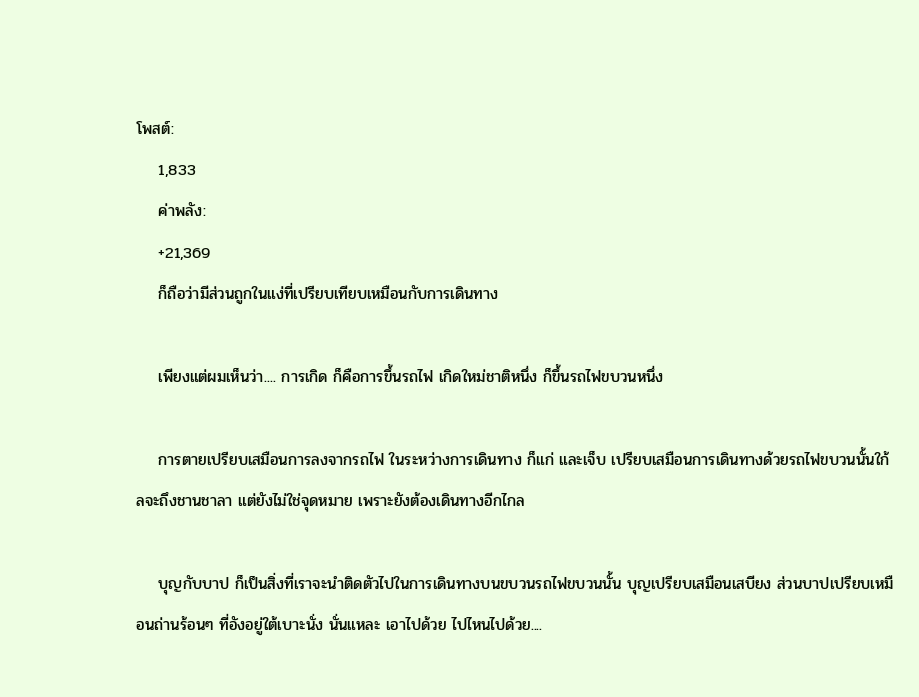โพสต์:
    1,833
    ค่าพลัง:
    +21,369
    ก็ถือว่ามีส่วนถูกในแง่ที่เปรียบเทียบเหมือนกับการเดินทาง

    เพียงแต่ผมเห็นว่า.... การเกิด ก็คือการขึ้นรถไฟ เกิดใหม่ชาติหนึ่ง ก็ขึ้นรถไฟขบวนหนึ่ง

    การตายเปรียบเสมือนการลงจากรถไฟ ในระหว่างการเดินทาง ก็แก่ และเจ็บ เปรียบเสมือนการเดินทางด้วยรถไฟขบวนนั้นใก้ลจะถึงชานชาลา แต่ยังไม่ใช่จุดหมาย เพราะยังต้องเดินทางอีกไกล

    บุญกับบาป ก็เป็นสิ่งที่เราจะนำติดตัวไปในการเดินทางบนขบวนรถไฟขบวนนั้น บุญเปรียบเสมือนเสบียง ส่วนบาปเปรียบเหมือนถ่านร้อนๆ ที่อังอยู่ใต้เบาะนั่ง นั่นแหละ เอาไปด้วย ไปไหนไปด้วย....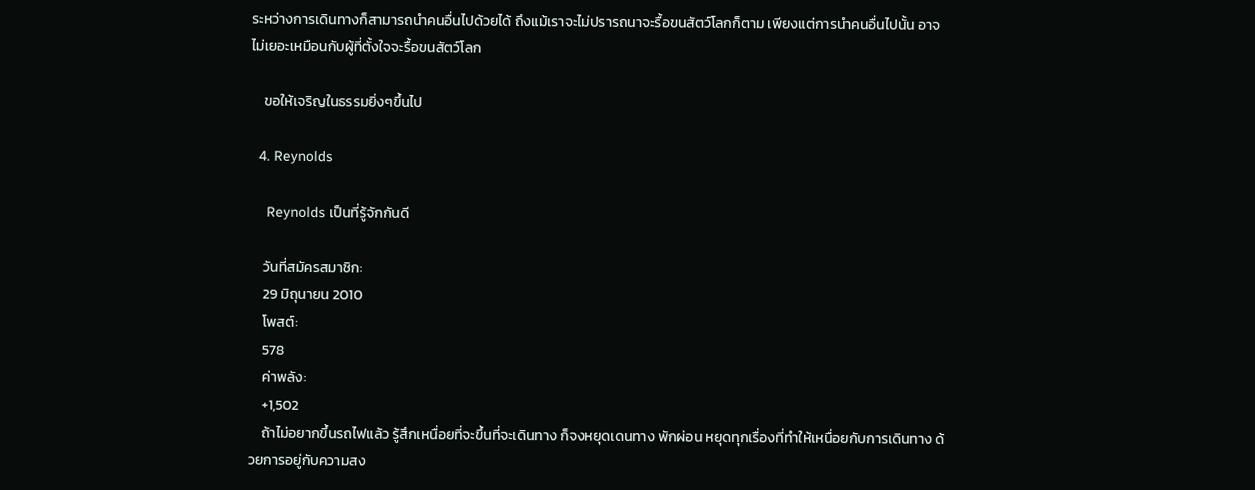ระหว่างการเดินทางก็สามารถนำคนอื่นไปด้วยได้ ถึงแม้เราจะไม่ปรารถนาจะรื้อขนสัตว์โลกก็ตาม เพียงแต่การนำคนอื่นไปนั้น อาจไม่เยอะเหมือนกับผู้ที่ตั้งใจจะรื้อขนสัตว์โลก

    ขอให้เจริญในธรรมยิ่งๆขึ้นไป

  4. Reynolds

    Reynolds เป็นที่รู้จักกันดี

    วันที่สมัครสมาชิก:
    29 มิถุนายน 2010
    โพสต์:
    578
    ค่าพลัง:
    +1,502
    ถ้าไม่อยากขึ้นรถไฟแล้ว รู้สึกเหนื่อยที่จะขึ้นที่จะเดินทาง ก็จงหยุดเดนทาง พักผ่อน หยุดทุกเรื่องที่ทำให้เหนื่อยกับการเดินทาง ด้วยการอยู่กับความสง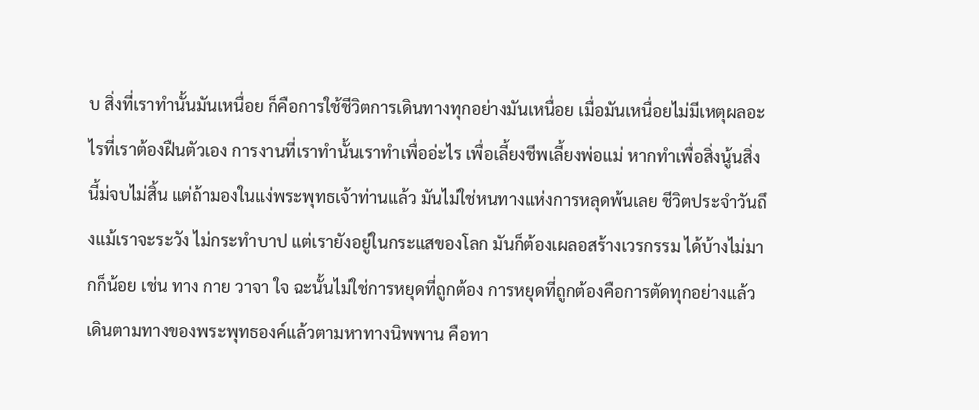บ สิ่งที่เราทำนั้นมันเหนื่อย ก็คือการใช้ชีวิตการเดินทางทุกอย่างมันเหนื่อย เมื่อมันเหนื่อยไม่มีเหตุผลอะไรที่เราต้องฝืนตัวเอง การงานที่เราทำนั้นเราทำเพื่ออ่ะไร เพื่อเลี้ยงชีพเลี้ยงพ่อแม่ หากทำเพื่อสิ่งนู้นสิ่งนี้ม่จบไม่สิ้น แต่ถ้ามองในแง่พระพุทธเจ้าท่านแล้ว มันไม่ใช่หนทางแห่งการหลุดพ้นเลย ชีวิตประจำวันถึงแม้เราจะระวัง ไม่กระทำบาป แต่เรายังอยู่ในกระแสของโลก มันก็ต้องเผลอสร้างเวรกรรม ได้บ้างไม่มากก็น้อย เช่น ทาง กาย วาจา ใจ ฉะนั้นไม่ใช่การหยุดที่ถูกต้อง การหยุดที่ถูกต้องคือการตัดทุกอย่างแล้วเดินตามทางของพระพุทธองค์แล้วตามหาทางนิพพาน คือทา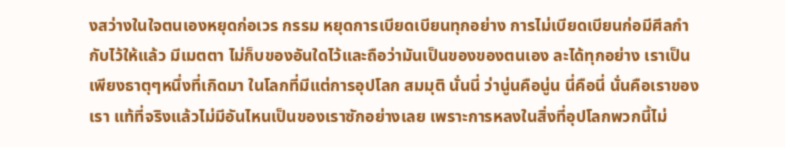งสว่างในใจตนเองหยุดก่อเวร กรรม หยุดการเบียดเบียนทุกอย่าง การไม่เบียดเบียนก่อมีศีลกำกับไว้ให้แล้ว มีเมตตา ไม่ก็บของอันใดไว้และถือว่ามันเป็นของของตนเอง ละได้ทุกอย่าง เราเป็นเพียงธาตุๆหนึ่งที่เกิดมา ในโลกที่มีแต่การอุปโลก สมมุติ นั่นนี่ ว่านู่นคือนู่น นี่คือนี่ นั่นคือเราของเรา แท้ที่จริงแล้วไม่มีอันไหนเป็นของเราซักอย่างเลย เพราะการหลงในสิ่งที่อุปโลกพวกนี้ไม่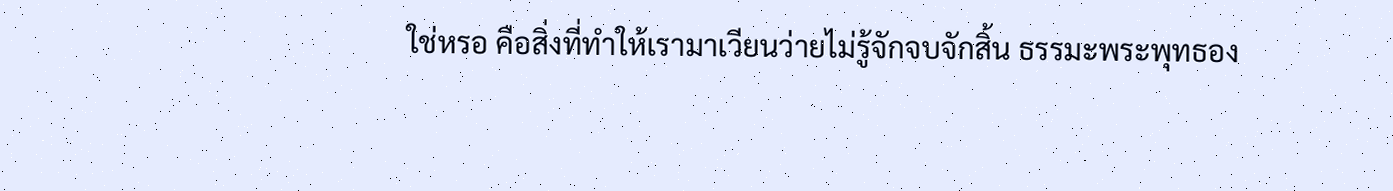ใช่หรอ คือสิ่งที่ทำให้เรามาเวียนว่ายไม่รู้จักจบจักสิ้น ธรรมะพระพุทธอง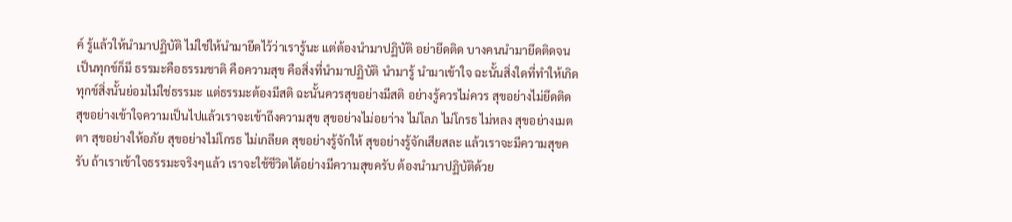ค์ รู้แล้วให้นำมาปฏิบัติ ไม่ใช่ให้นำมายึดไว้ว่าเรารู้นะ แต่ต้องนำมาปฏิบัติ อย่ายึดติด บางคนนำมายึดติดจนเป็นทุกข์ก็มี ธรรมะคือธรรมชาติ คือความสุข คือสิ่งที่นำมาปฏิบัติ นำมารู้ นำมาเข้าใจ ฉะนั้นสิ่งใดที่ทำให้เกิดทุกข์สิ่งนั้นย่อมไม่ใช่ธรรมะ แต่ธรรมะต้องมีสติ ฉะนั้นควรสุขอย่างมีสติ อย่างรู้ควรไม่ควร สุขอย่างไม่ยึดติด สุขอย่างเข้าใจความเป็นไปแล้วเราจะเข้าถึงความสุข สุขอย่างไม่อยา่าง ไม่โลภ ไม่โกรธ ไม่หลง สุขอย่างเมตตา สุขอย่างให้อภัย สุขอย่างไม่โกรธ ไม่เกลียด สุขอย่างรู้จักให้ สุขอย่างรู้จักเสียสละ แล้วเราจะมีความสุขครับ ถ้าเราเข้าใจธรรมะจริงๆแล้ว เราจะใช้ชีวิตได้อย่างมีความสุขครับ ต้องนำมาปฏิบัติด้วย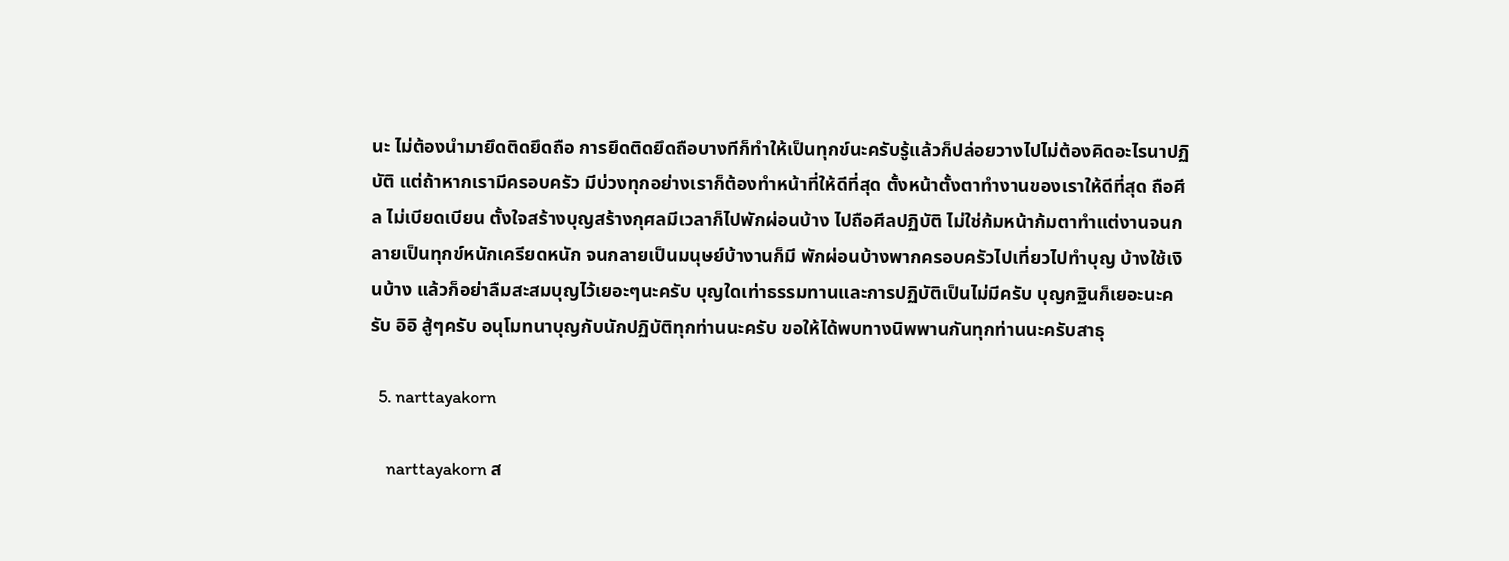นะ ไม่ต้องนำมายึดติดยึดถือ การยึดติดยึดถือบางทีก็ทำให้เป็นทุกข์นะครับรู้แล้วก็ปล่อยวางไปไม่ต้องคิดอะไรนาปฏิบัติ แต่ถ้าหากเรามีครอบครัว มีบ่วงทุกอย่างเราก็ต้องทำหน้าที่ให้ดีที่สุด ตั้งหน้าตั้งตาทำงานของเราให้ดีที่สุด ถือศีล ไม่เบียดเบียน ตั้งใจสร้างบุญสร้างกุศลมีเวลาก็ไปพักผ่อนบ้าง ไปถือศีลปฏิบัติ ไม่ใช่ก้มหน้าก้มตาทำแต่งานจนกลายเป็นทุกข์หนักเครียดหนัก จนกลายเป็นมนุษย์บ้างานก็มี พักผ่อนบ้างพากครอบครัวไปเที่ยวไปทำบุญ บ้างใช้เงินบ้าง แล้วก็อย่าลืมสะสมบุญไว้เยอะๆนะครับ บุญใดเท่าธรรมทานและการปฏิบัติเป็นไม่มีครับ บุญกฐินก็เยอะนะครับ อิอิ สู้ๆครับ อนุโมทนาบุญกับนักปฏิบัติทุกท่านนะครับ ขอให้ได้พบทางนิพพานกันทุกท่านนะครับสาธุ

  5. narttayakorn

    narttayakorn ส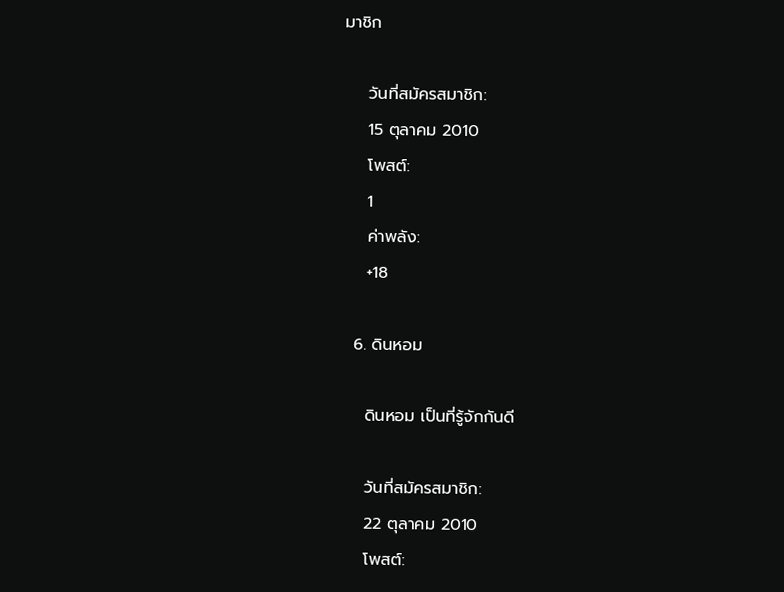มาชิก

    วันที่สมัครสมาชิก:
    15 ตุลาคม 2010
    โพสต์:
    1
    ค่าพลัง:
    +18

  6. ดินหอม

    ดินหอม เป็นที่รู้จักกันดี

    วันที่สมัครสมาชิก:
    22 ตุลาคม 2010
    โพสต์: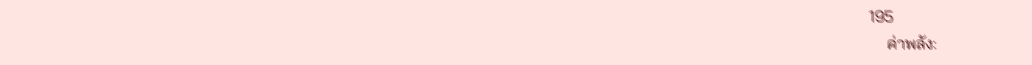195
    ค่าพลัง: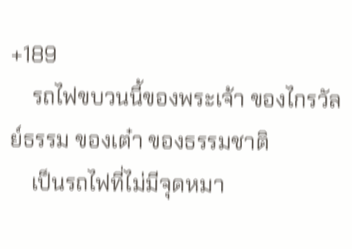+189
    รถไฟขบวนนี้ของพระเจ้า ของไกรวัลย์ธรรม ของเต๋า ของธรรมชาติ
    เป็นรถไฟที่ไม่มีจุดหมา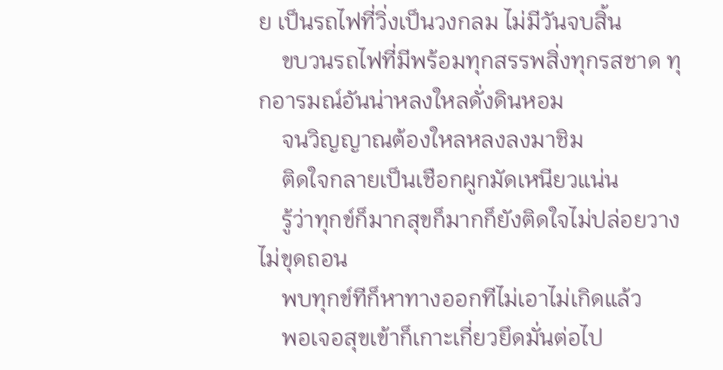ย เป็นรถไฟที่วิ่งเป็นวงกลม ไม่มีวันจบสิ้น
    ขบวนรถไฟที่มีพร้อมทุกสรรพสิ่งทุกรสชาด ทุกอารมณ์อันน่าหลงใหลดั่งดินหอม
    จนวิญญาณต้องใหลหลงลงมาชิม
    ติดใจกลายเป็นเชือกผูกมัดเหนียวแน่น
    รู้ว่าทุกข์ก็มากสุขก็มากก็ยังติดใจไม่ปล่อยวาง ไม่ขุดถอน
    พบทุกข์ทีก็หาทางออกทีไม่เอาไม่เกิดแล้ว
    พอเจอสุขเข้าก็เกาะเกี่ยวยึดมั่นต่อไป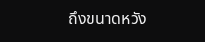ถึงขนาดหวัง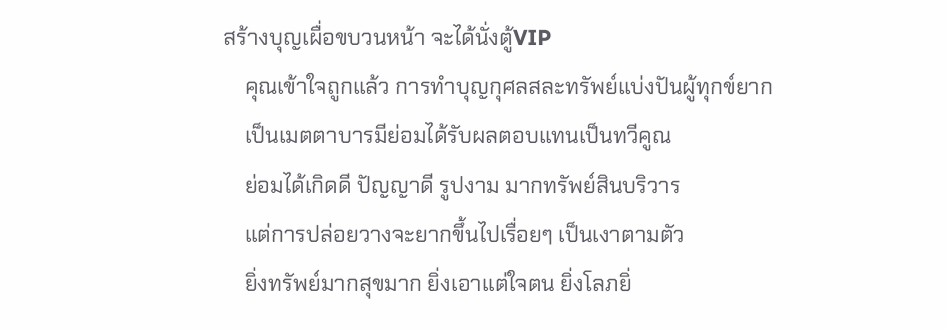สร้างบุญเผื่อขบวนหน้า จะได้นั่งตู้VIP
    คุณเข้าใจถูกแล้ว การทำบุญกุศลสละทรัพย์แบ่งปันผู้ทุกข์ยาก
    เป็นเมตตาบารมีย่อมได้รับผลตอบแทนเป็นทวีคูณ
    ย่อมได้เกิดดี ปัญญาดี รูปงาม มากทรัพย์สินบริวาร
    แต่การปล่อยวางจะยากขึ้นไปเรื่อยๆ เป็นเงาตามตัว
    ยิ่งทรัพย์มากสุขมาก ยิ่งเอาแต่ใจตน ยิ่งโลภยิ่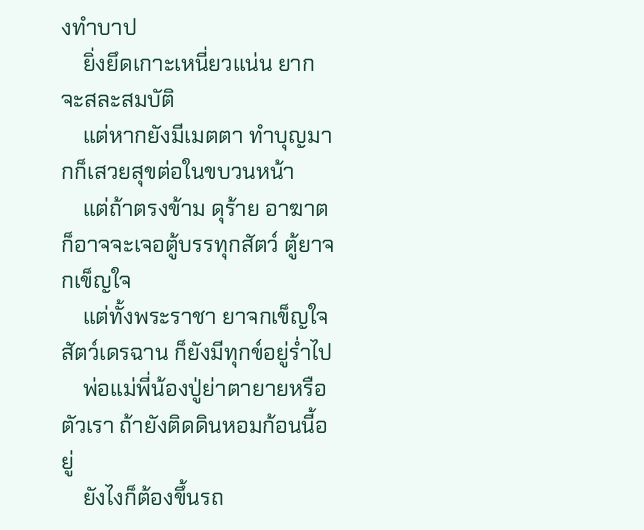งทำบาป
    ยิ่งยึดเกาะเหนี่ยวแน่น ยากจะสละสมบัติ
    แต่หากยังมีเมตตา ทำบุญมากก็เสวยสุขต่อในขบวนหน้า
    แต่ถ้าตรงข้าม ดุร้าย อาฆาต ก็อาจจะเจอตู้บรรทุกสัตว์ ตู้ยาจกเข็ญใจ
    แต่ทั้งพระราชา ยาจกเข็ญใจ สัตว์เดรฉาน ก็ยังมีทุกข์อยู่ร่ำไป
    พ่อแม่พี่น้องปู่ย่าตายายหรือตัวเรา ถ้ายังติดดินหอมก้อนนี้อยู่
    ยังไงก็ต้องขึ้นรถ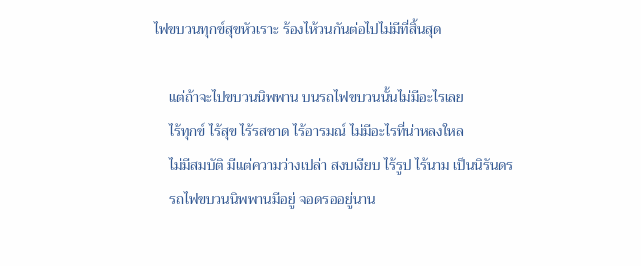ไฟขบวนทุกข์สุขหัวเราะ ร้องไห้วนกันต่อไปไม่มีที่สิ้นสุด

    แต่ถ้าจะไปขบวนนิพพาน บนรถไฟขบวนนั้นไม่มีอะไรเลย
    ไร้ทุกข์ ไร้สุข ไร้รสชาด ไร้อารมณ์ ไม่มีอะไรที่น่าหลงใหล
    ไม่มีสมบัติ มีแต่ความว่างเปล่า สงบเงียบ ไร้รูป ไร้นาม เป็นนิรันดร
    รถไฟขบวนนิพพานมีอยู่ จอดรออยู่นาน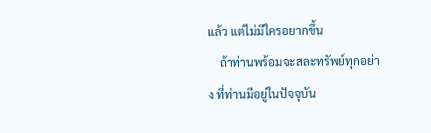แล้ว แต่ไม่มีใครอยากขึ้น
    ถ้าท่านพร้อมจะสละทรัพย์ทุกอย่าง ที่ท่านมีอยู่ในปัจจุบัน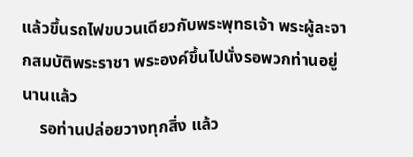แล้วขึ้นรถไฟขบวนเดียวกับพระพุทธเจ้า พระผู้ละจากสมบัติพระราชา พระองค์ขึ้นไปนั่งรอพวกท่านอยู่นานแล้ว
    รอท่านปล่อยวางทุกสิ่ง แล้ว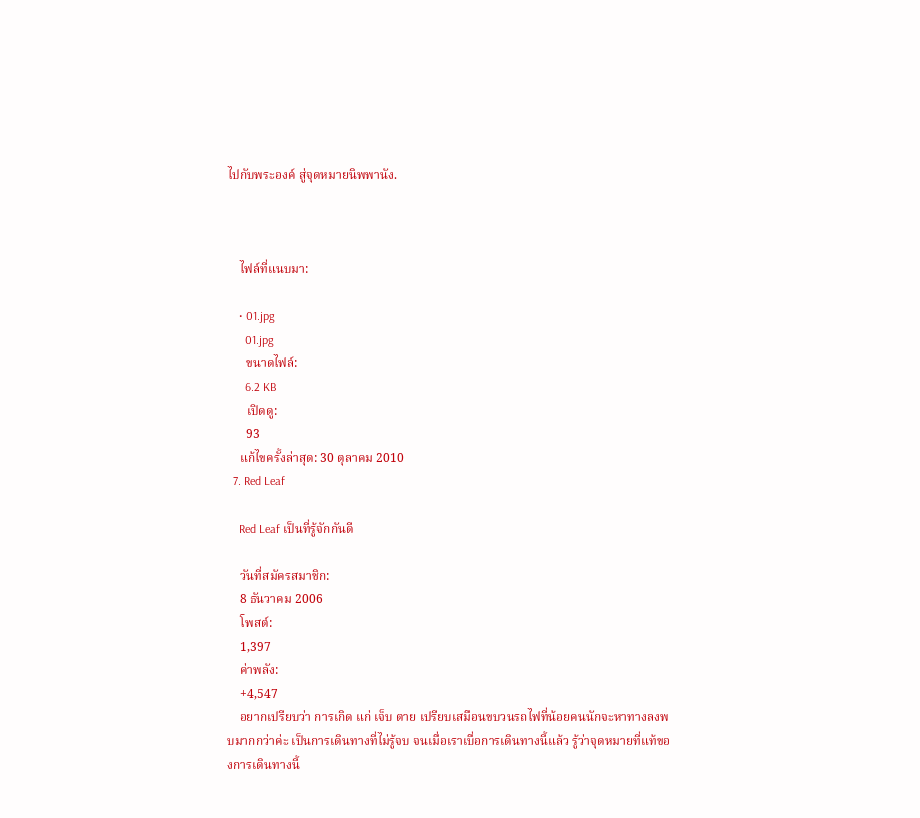ไปกับพระองค์ สู่จุดหมายนิพพานัง.



    ไฟล์ที่แนบมา:

    • 01.jpg
      01.jpg
      ขนาดไฟล์:
      6.2 KB
      เปิดดู:
      93
    แก้ไขครั้งล่าสุด: 30 ตุลาคม 2010
  7. Red Leaf

    Red Leaf เป็นที่รู้จักกันดี

    วันที่สมัครสมาชิก:
    8 ธันวาคม 2006
    โพสต์:
    1,397
    ค่าพลัง:
    +4,547
    อยากเปรียบว่า การเกิด แก่ เจ็บ ตาย เปรียบเสมือนขบวนรถไฟที่น้อยคนนักจะหาทางลงพบมากกว่าค่ะ เป็นการเดินทางที่ไม่รู้จบ จนเมื่อเราเบื่อการเดินทางนี้แล้ว รู้ว่าจุดหมายที่แท้ของการเดินทางนี้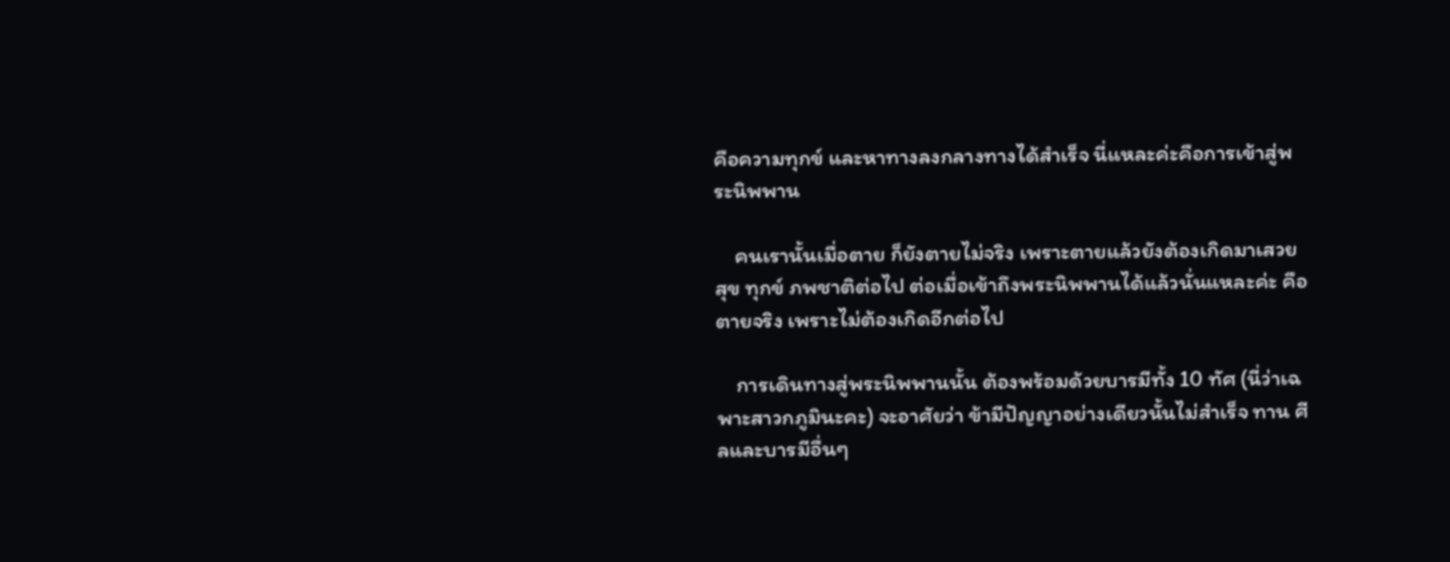คือความทุกข์ และหาทางลงกลางทางได้สำเร็จ นี่แหละค่ะคือการเข้าสู่พระนิพพาน

    คนเรานั้นเมื่อตาย ก็ยังตายไม่จริง เพราะตายแล้วยังต้องเกิดมาเสวยสุข ทุกข์ ภพชาติต่อไป ต่อเมื่อเข้าถึงพระนิพพานได้แล้วนั่นแหละค่ะ คือตายจริง เพราะไม่ต้องเกิดอีกต่อไป

    การเดินทางสู่พระนิพพานนั้น ต้องพร้อมด้วยบารมีทั้ง 10 ทัศ (นี่ว่าเฉพาะสาวกภูมินะคะ) จะอาศัยว่า ข้ามีปัญญาอย่างเดียวนั้นไม่สำเร็จ ทาน ศีลและบารมีอื่นๆ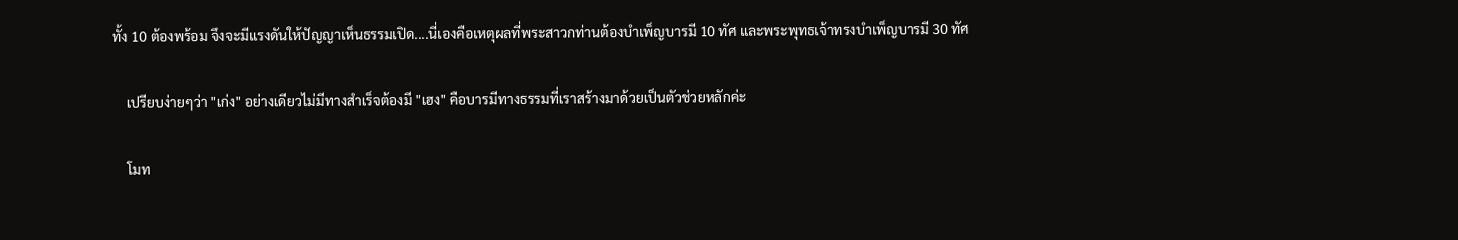ทั้ง 10 ต้องพร้อม จึงจะมีแรงดันให้ปัญญาเห็นธรรมเปิด....นี่เองคือเหตุผลที่พระสาวกท่านต้องบำเพ็ญบารมี 10 ทัศ และพระพุทธเจ้าทรงบำเพ็ญบารมี 30 ทัศ

    เปรียบง่ายๆว่า "เก่ง" อย่างเดียวไม่มีทางสำเร็จต้องมี "เฮง" คือบารมีทางธรรมที่เราสร้างมาด้วยเป็นตัวช่วยหลักค่ะ

    โมท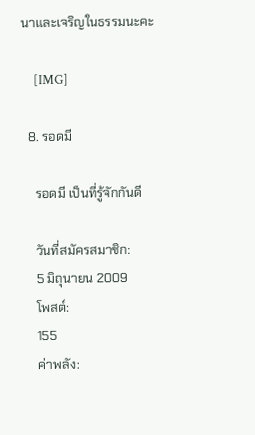นาและเจริญในธรรมนะคะ

    [IMG]

  8. รอดมี

    รอดมี เป็นที่รู้จักกันดี

    วันที่สมัครสมาชิก:
    5 มิถุนายน 2009
    โพสต์:
    155
    ค่าพลัง: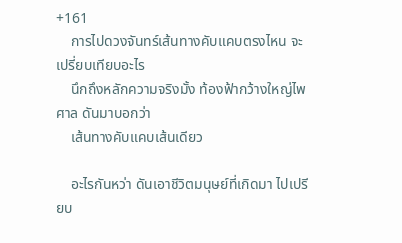+161
    การไปดวงจันทร์เส้นทางคับแคบตรงไหน จะเปรี่ยบเทียบอะไร
    นึกถึงหลักความจริงมั้ง ท้องฟ้ากว้างใหญ่ไพศาล ดันมาบอกว่า
    เส้นทางคับแคบเส้นเดียว

    อะไรกันหว่า ดันเอาชีวิตมนุษย์ที่เกิดมา ไปเปรียบ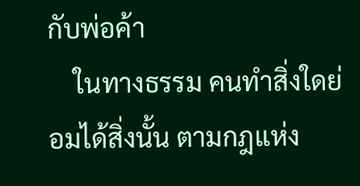กับพ่อค้า
    ในทางธรรม คนทำสิ่งใดย่อมได้สิ่งนั้น ตามกฎแห่ง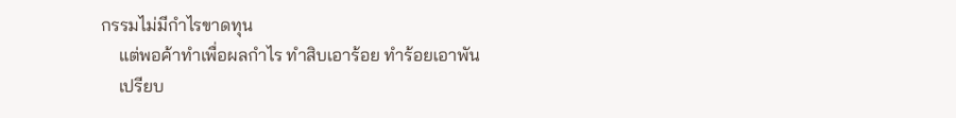กรรมไม่มีกำไรขาดทุน
    แต่พอค้าทำเพื่อผลกำไร ทำสิบเอาร้อย ทำร้อยเอาพัน
    เปรียบ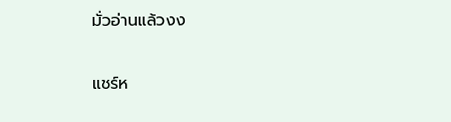มั่วอ่านแล้วงง


แชร์ห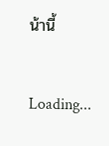น้านี้

Loading...